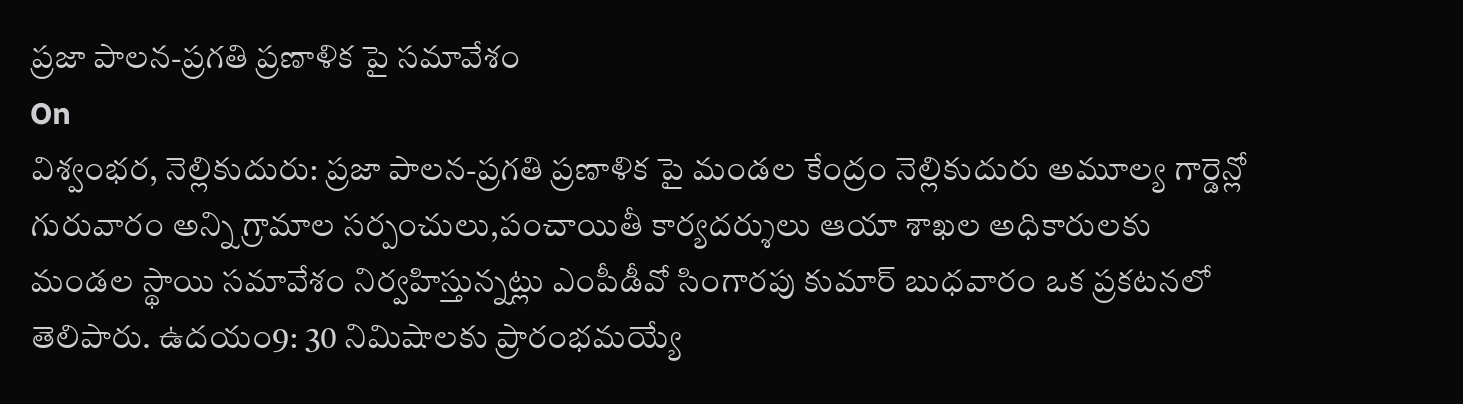ప్రజా పాలన-ప్రగతి ప్రణాళిక పై సమావేశం
On
విశ్వంభర, నెల్లికుదురు: ప్రజా పాలన-ప్రగతి ప్రణాళిక పై మండల కేంద్రం నెల్లికుదురు అమూల్య గార్డెన్లో గురువారం అన్ని గ్రామాల సర్పంచులు,పంచాయితీ కార్యదర్శులు ఆయా శాఖల అధికారులకు మండల స్థాయి సమావేశం నిర్వహిస్తున్నట్లు ఎంపీడీవో సింగారపు కుమార్ బుధవారం ఒక ప్రకటనలో తెలిపారు. ఉదయం9: 30 నిమిషాలకు ప్రారంభమయ్యే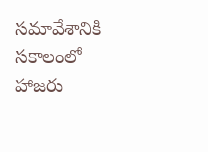సమావేశానికి సకాలంలో హాజరు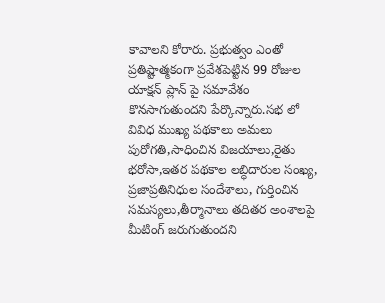కావాలని కోరారు. ప్రభుత్వం ఎంతో ప్రతిష్టాత్మకంగా ప్రవేశపెట్టిన 99 రోజుల యాక్షన్ ప్లాన్ పై సమావేశం కొనసాగుతుందని పేర్కొన్నారు.సభ లో వివిధ ముఖ్య పథకాలు అమలు పురోగతి,సాధించిన విజయాలు,రైతు భరోసా,ఇతర పథకాల లబ్ధిదారుల సంఖ్య, ప్రజాప్రతినిధుల సందేశాలు, గుర్తించిన సమస్యలు,తీర్మానాలు తదితర అంశాలపై మీటింగ్ జరుగుతుందని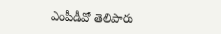ఎంపీడీవో తెలిపారు